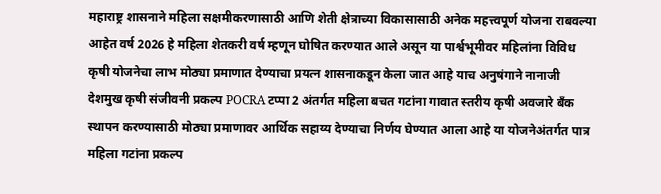महाराष्ट्र शासनाने महिला सक्षमीकरणासाठी आणि शेती क्षेत्राच्या विकासासाठी अनेक महत्त्वपूर्ण योजना राबवल्या आहेत वर्ष 2026 हे महिला शेतकरी वर्ष म्हणून घोषित करण्यात आले असून या पार्श्वभूमीवर महिलांना विविध कृषी योजनेचा लाभ मोठ्या प्रमाणात देण्याचा प्रयत्न शासनाकडून केला जात आहे याच अनुषंगाने नानाजी देशमुख कृषी संजीवनी प्रकल्प POCRA टप्पा 2 अंतर्गत महिला बचत गटांना गावात स्तरीय कृषी अवजारे बँक स्थापन करण्यासाठी मोठ्या प्रमाणावर आर्थिक सहाय्य देण्याचा निर्णय घेण्यात आला आहे या योजनेअंतर्गत पात्र महिला गटांना प्रकल्प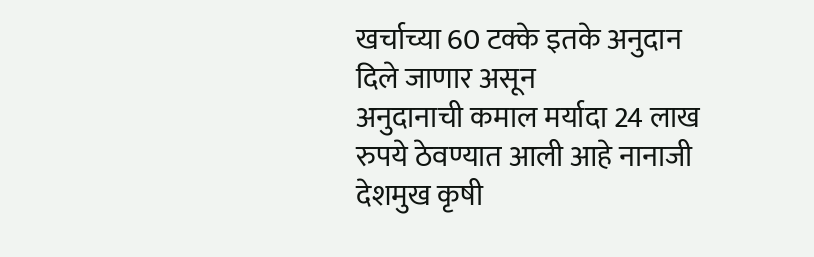खर्चाच्या 60 टक्के इतके अनुदान दिले जाणार असून
अनुदानाची कमाल मर्यादा 24 लाख रुपये ठेवण्यात आली आहे नानाजी देशमुख कृषी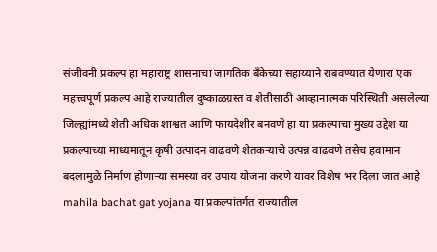संजीवनी प्रकल्प हा महाराष्ट्र शासनाचा जागतिक बँकेच्या सहाय्याने राबवण्यात येणारा एक महत्त्वपूर्ण प्रकल्प आहे राज्यातील दुष्काळग्रस्त व शेतीसाठी आव्हानात्मक परिस्थिती असलेल्या जिल्ह्यांमध्ये शेती अधिक शाश्वत आणि फायदेशीर बनवणे हा या प्रकल्पाचा मुख्य उद्देश या प्रकल्पाच्या माध्यमातून कृषी उत्पादन वाढवणे शेतकऱ्याचे उत्पन्न वाढवणे तसेच हवामान बदलामुळे निर्माण होणाऱ्या समस्या वर उपाय योजना करणे यावर विशेष भर दिला जात आहे
mahila bachat gat yojana या प्रकल्पांतर्गत राज्यातील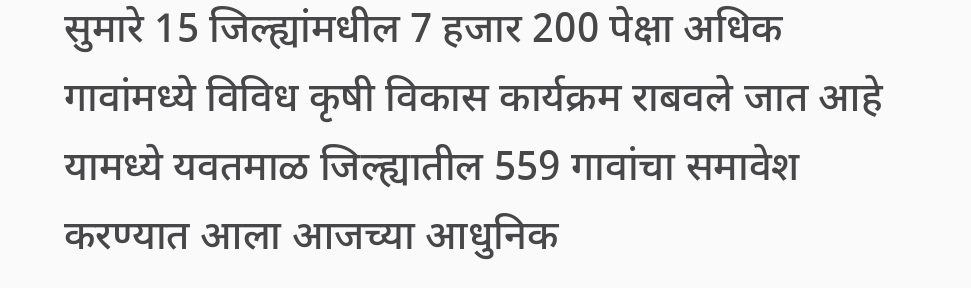सुमारे 15 जिल्ह्यांमधील 7 हजार 200 पेक्षा अधिक गावांमध्ये विविध कृषी विकास कार्यक्रम राबवले जात आहे यामध्ये यवतमाळ जिल्ह्यातील 559 गावांचा समावेश करण्यात आला आजच्या आधुनिक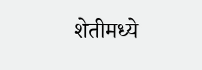शेतीमध्ये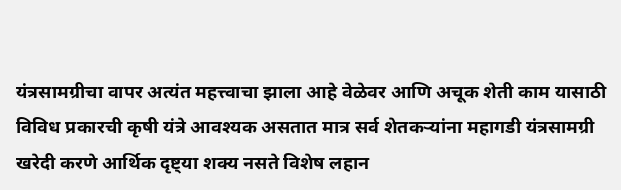यंत्रसामग्रीचा वापर अत्यंत महत्त्वाचा झाला आहे वेळेवर आणि अचूक शेती काम यासाठी विविध प्रकारची कृषी यंत्रे आवश्यक असतात मात्र सर्व शेतकऱ्यांना महागडी यंत्रसामग्री खरेदी करणे आर्थिक दृष्ट्या शक्य नसते विशेष लहान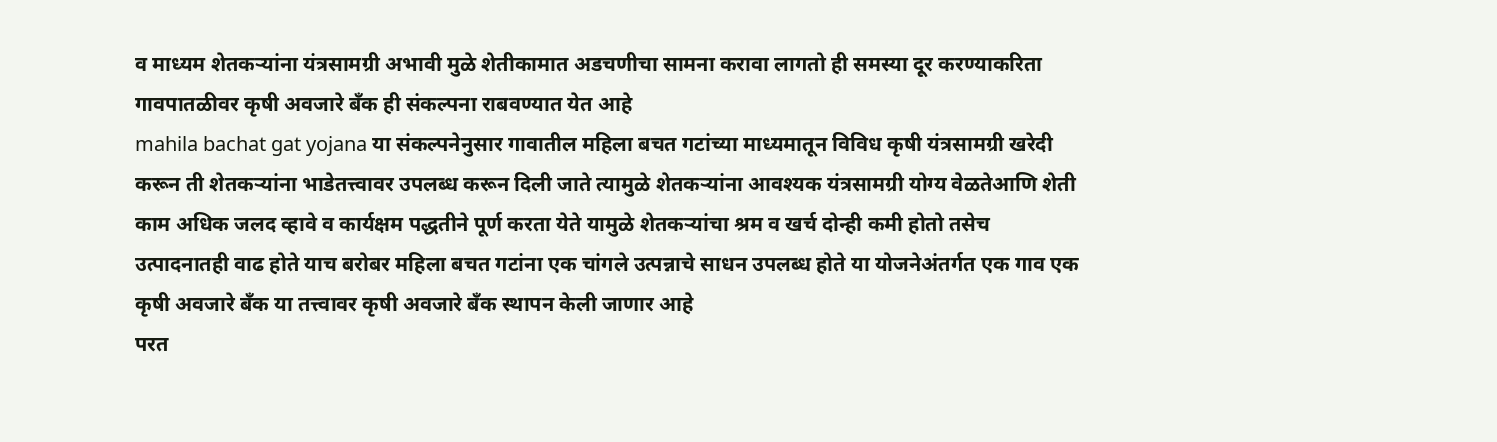व माध्यम शेतकऱ्यांना यंत्रसामग्री अभावी मुळे शेतीकामात अडचणीचा सामना करावा लागतो ही समस्या दूर करण्याकरिता गावपातळीवर कृषी अवजारे बँक ही संकल्पना राबवण्यात येत आहे
mahila bachat gat yojana या संकल्पनेनुसार गावातील महिला बचत गटांच्या माध्यमातून विविध कृषी यंत्रसामग्री खरेदी करून ती शेतकऱ्यांना भाडेतत्त्वावर उपलब्ध करून दिली जाते त्यामुळे शेतकऱ्यांना आवश्यक यंत्रसामग्री योग्य वेळतेआणि शेती काम अधिक जलद व्हावे व कार्यक्षम पद्धतीने पूर्ण करता येते यामुळे शेतकऱ्यांचा श्रम व खर्च दोन्ही कमी होतो तसेच उत्पादनातही वाढ होते याच बरोबर महिला बचत गटांना एक चांगले उत्पन्नाचे साधन उपलब्ध होते या योजनेअंतर्गत एक गाव एक कृषी अवजारे बँक या तत्त्वावर कृषी अवजारे बँक स्थापन केली जाणार आहे
परत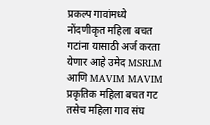प्रकल्प गावांमध्ये नोंदणीकृत महिला बचत गटांना यासाठी अर्ज करता येणार आहे उमेद MSRLM आणि MAVIM MAVIM प्रकृतिक महिला बचत गट तसेच महिला गाव संघ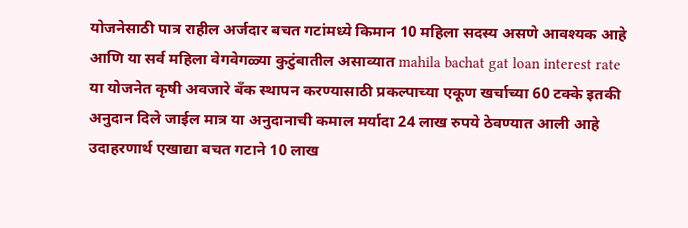योजनेसाठी पात्र राहील अर्जदार बचत गटांमध्ये किमान 10 महिला सदस्य असणे आवश्यक आहे आणि या सर्व महिला वेगवेगळ्या कुटुंबातील असाव्यात mahila bachat gat loan interest rate या योजनेत कृषी अवजारे बँक स्थापन करण्यासाठी प्रकल्पाच्या एकूण खर्चाच्या 60 टक्के इतकी अनुदान दिले जाईल मात्र या अनुदानाची कमाल मर्यादा 24 लाख रुपये ठेवण्यात आली आहे उदाहरणार्थ एखाद्या बचत गटाने 10 लाख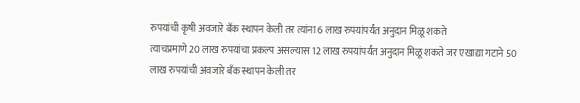रुपयांची कृषी अवजारे बँक स्थापन केली तर त्यांना 6 लाख रुपयांपर्यंत अनुदान मिळू शकते
त्याचप्रमाणे 20 लाख रुपयांचा प्रकल्प असल्यास 12 लाख रुपयांपर्यंत अनुदान मिळू शकते जर एखाद्या गटाने 50 लाख रुपयांची अवजारे बँक स्थापन केली तर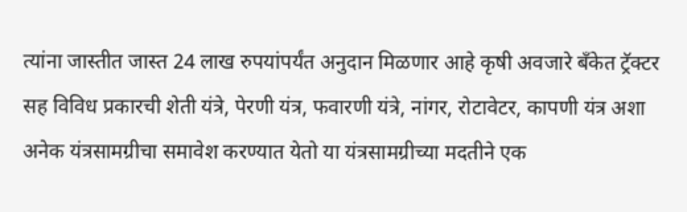त्यांना जास्तीत जास्त 24 लाख रुपयांपर्यंत अनुदान मिळणार आहे कृषी अवजारे बँकेत ट्रॅक्टर सह विविध प्रकारची शेती यंत्रे, पेरणी यंत्र, फवारणी यंत्रे, नांगर, रोटावेटर, कापणी यंत्र अशा अनेक यंत्रसामग्रीचा समावेश करण्यात येतो या यंत्रसामग्रीच्या मदतीने एक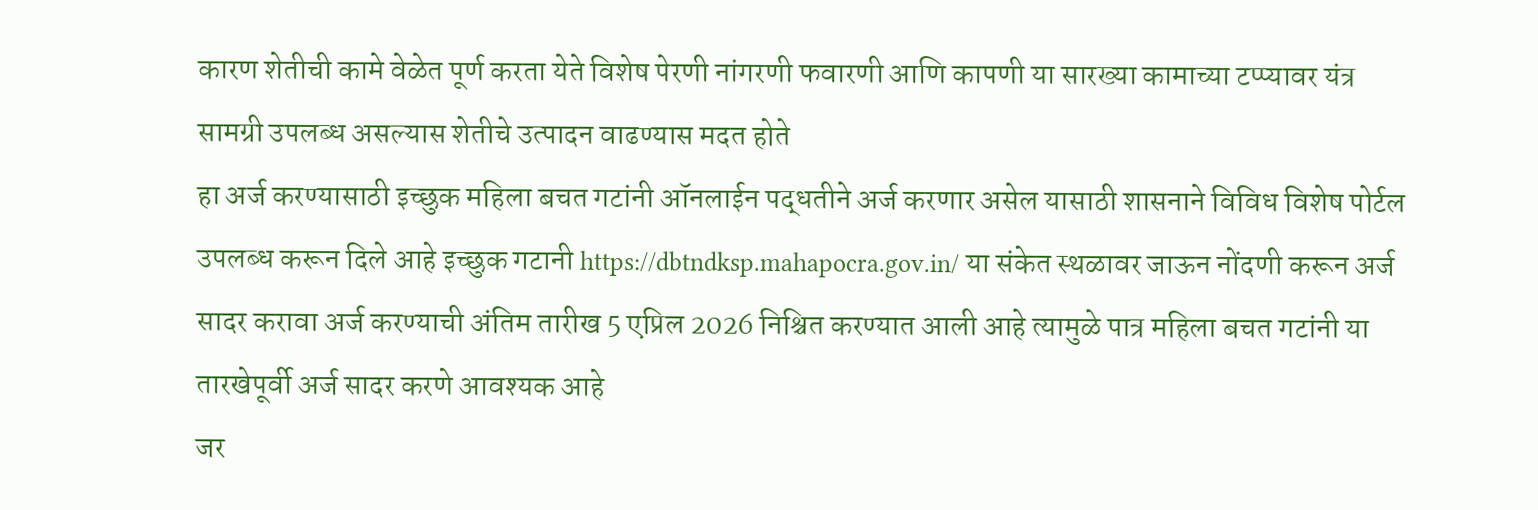कारण शेतीची कामे वेळेत पूर्ण करता येते विशेष पेरणी नांगरणी फवारणी आणि कापणी या सारख्या कामाच्या टप्प्यावर यंत्र सामग्री उपलब्ध असल्यास शेतीचे उत्पादन वाढण्यास मदत होते
हा अर्ज करण्यासाठी इच्छुक महिला बचत गटांनी ऑनलाईन पद्धतीने अर्ज करणार असेल यासाठी शासनाने विविध विशेष पोर्टल उपलब्ध करून दिले आहे इच्छुक गटानी https://dbtndksp.mahapocra.gov.in/ या संकेत स्थळावर जाऊन नोंदणी करून अर्ज सादर करावा अर्ज करण्याची अंतिम तारीख 5 एप्रिल 2026 निश्चित करण्यात आली आहे त्यामुळे पात्र महिला बचत गटांनी या तारखेपूर्वी अर्ज सादर करणे आवश्यक आहे
जर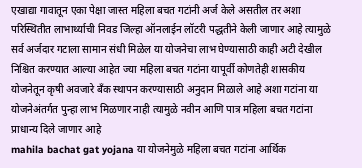एखाद्या गावातून एका पेक्षा जास्त महिला बचत गटांनी अर्ज केले असतील तर अशा परिस्थितीत लाभार्थ्याची निवड जिल्हा ऑनलाईन लॉटरी पद्धतीने केली जाणार आहे त्यामुळे सर्व अर्जदार गटाला सामान संधी मिळेल या योजनेचा लाभ घेण्यासाठी काही अटी देखील निश्चित करण्यात आल्या आहेत ज्या महिला बचत गटांना यापूर्वी कोणतेही शासकीय योजनेतून कृषी अवजारे बँक स्थापन करण्यासाठी अनुदान मिळाले आहे अशा गटांना या योजनेअंतर्गत पुन्हा लाभ मिळणार नाही त्यामुळे नवीन आणि पात्र महिला बचत गटांना प्राधान्य दिले जाणार आहे
mahila bachat gat yojana या योजनेमुळे महिला बचत गटांना आर्थिक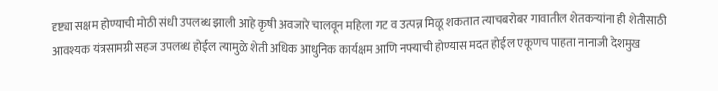दृष्ट्या सक्षम होण्याची मोठी संधी उपलब्ध झाली आहे कृषी अवजारे चालवून महिला गट व उत्पन्न मिळू शकतात त्याचबरोबर गावातील शेतकऱ्यांना ही शेतीसाठी आवश्यक यंत्रसामग्री सहज उपलब्ध होईल त्यामुळे शेती अधिक आधुनिक कार्यक्षम आणि नफ्याची होण्यास मदत होईल एकूणच पाहता नानाजी देशमुख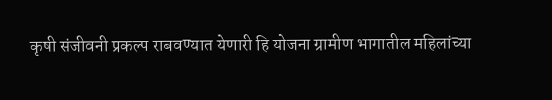कृषी संजीवनी प्रकल्प राबवण्यात येणारी हि योजना ग्रामीण भागातील महिलांच्या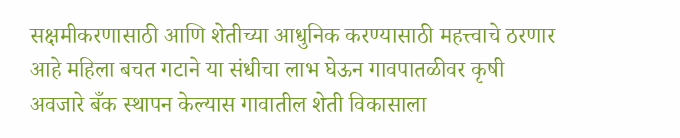सक्षमीकरणासाठी आणि शेतीच्या आधुनिक करण्यासाठी महत्त्वाचे ठरणार आहे महिला बचत गटाने या संधीचा लाभ घेऊन गावपातळीवर कृषी अवजारे बँक स्थापन केल्यास गावातील शेती विकासाला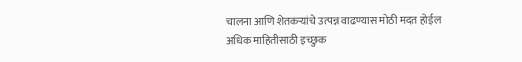चालना आणि शेतकऱ्यांचे उत्पन्न वाढण्यास मोठी मदत होईल
अधिक माहितीसाठी इच्छुक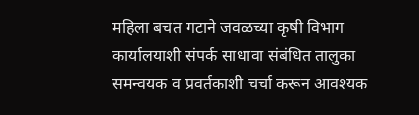महिला बचत गटाने जवळच्या कृषी विभाग कार्यालयाशी संपर्क साधावा संबंधित तालुका समन्वयक व प्रवर्तकाशी चर्चा करून आवश्यक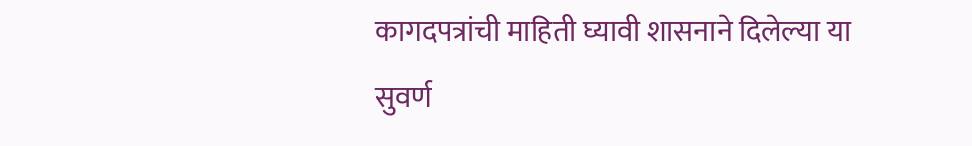कागदपत्रांची माहिती घ्यावी शासनाने दिलेल्या या सुवर्ण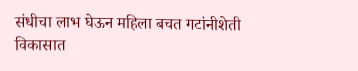संधीचा लाभ घेऊन महिला बचत गटांनीशेती विकासात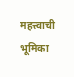महत्त्वाची भूमिका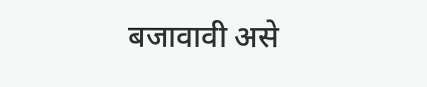बजावावी असे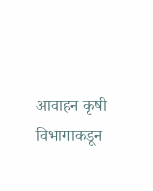आवाहन कृषी विभागाकडून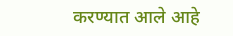करण्यात आले आहे